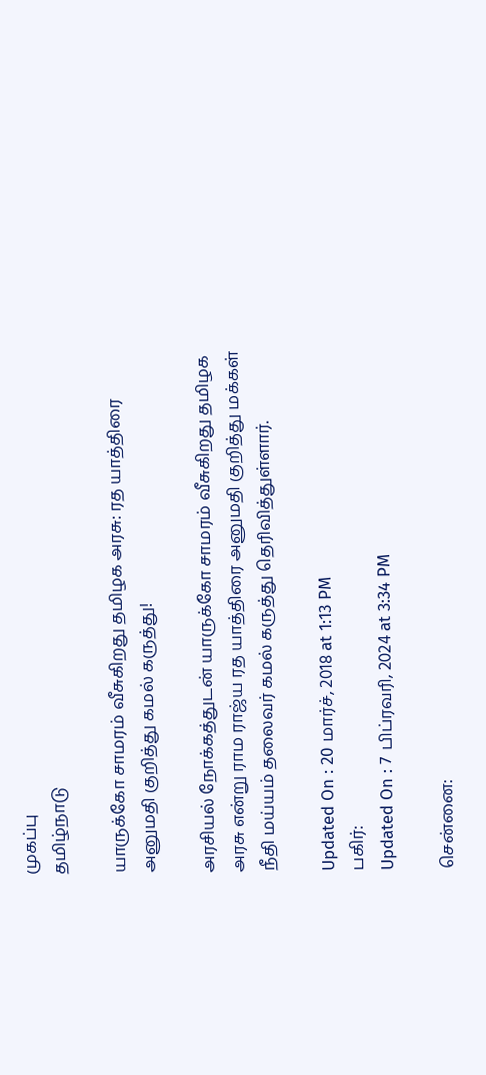முகப்பு
தமிழ்நாடு

யாருக்கோ சாமரம் வீசுகிறது தமிழக அரசு: ரத யாத்திரை அனுமதி குறித்து கமல் கருத்து!

அரசியல் நோக்கத்துடன் யாருக்கோ சாமரம் வீசுகிறது தமிழக அரசு என்று ராம ராஜ்ய ரத யாத்திரை அனுமதி குறித்து மக்கள் நீதி மய்யம் தலைவர் கமல் கருத்து தெரிவித்துள்ளார்.

Updated On : 20 மார்ச், 2018 at 1:13 PM
பகிர்:
Updated On : 7 பிப்ரவரி, 2024 at 3:34 PM

சென்னை: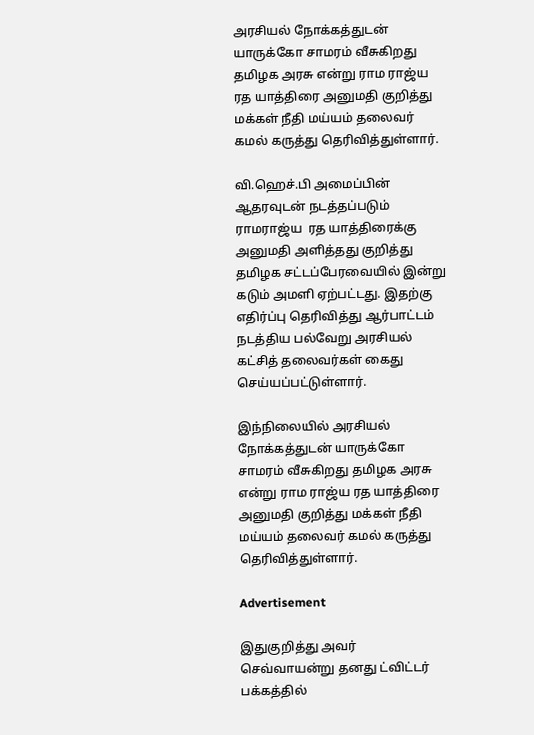அரசியல் நோக்கத்துடன் யாருக்கோ சாமரம் வீசுகிறது தமிழக அரசு என்று ராம ராஜ்ய ரத யாத்திரை அனுமதி குறித்து மக்கள் நீதி மய்யம் தலைவர் கமல் கருத்து தெரிவித்துள்ளார்.

வி.ஹெச்.பி அமைப்பின் ஆதரவுடன் நடத்தப்படும் ராமராஜ்ய  ரத யாத்திரைக்கு அனுமதி அளித்தது குறித்து தமிழக சட்டப்பேரவையில் இன்று கடும் அமளி ஏற்பட்டது. இதற்கு எதிர்ப்பு தெரிவித்து ஆர்பாட்டம் நடத்திய பல்வேறு அரசியல் கட்சித் தலைவர்கள் கைது செய்யப்பட்டுள்ளார்.

இந்நிலையில் அரசியல் நோக்கத்துடன் யாருக்கோ சாமரம் வீசுகிறது தமிழக அரசு என்று ராம ராஜ்ய ரத யாத்திரை அனுமதி குறித்து மக்கள் நீதி மய்யம் தலைவர் கமல் கருத்து தெரிவித்துள்ளார்.

Advertisement

இதுகுறித்து அவர் செவ்வாயன்று தனது ட்விட்டர் பக்கத்தில்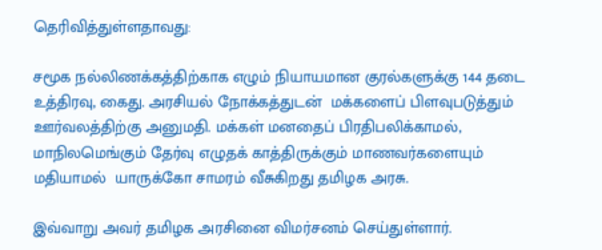தெரிவித்துள்ளதாவது:

சமூக நல்லிணக்கத்திற்காக எழும் நியாயமான குரல்களுக்கு 144 தடை உத்திரவு, கைது. அரசியல் நோக்கத்துடன்  மக்களைப் பிளவுபடுத்தும் ஊர்வலத்திற்கு அனுமதி. மக்கள் மனதைப் பிரதிபலிக்காமல், மாநிலமெங்கும் தேர்வு எழுதக் காத்திருக்கும் மாணவர்களையும் மதியாமல்  யாருக்கோ சாமரம் வீசுகிறது தமிழக அரசு.

இவ்வாறு அவர் தமிழக அரசினை விமர்சனம் செய்துள்ளார்.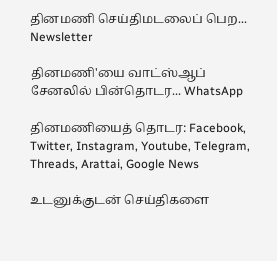தினமணி செய்திமடலைப் பெற... Newsletter

தினமணி'யை வாட்ஸ்ஆப் சேனலில் பின்தொடர... WhatsApp

தினமணியைத் தொடர: Facebook, Twitter, Instagram, Youtube, Telegram, Threads, Arattai, Google News

உடனுக்குடன் செய்திகளை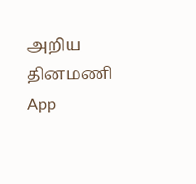அறிய தினமணி App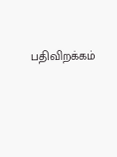பதிவிறக்கம்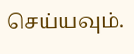செய்யவும்.